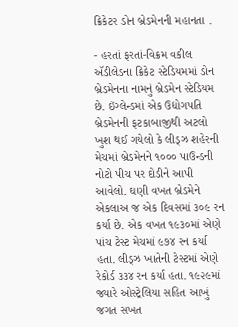ક્રિકેટર ડોન બ્રેડમેનની મહાનતા .

- હરતાં ફરતાં-વિક્રમ વકીલ
ઍડીલેડના ક્રિકેટ સ્ટેડિયમમાં ડોન બ્રેડમેનના નામનું બ્રેડમેન સ્ટેડિયમ છે. ઇંગ્લેન્ડમાં એક ઉદ્યોગપતિ બ્રેડમેનની ફટકાબાજીથી અટલો ખુશ થઈ ગયેલો કે લીડ્ઝ શહેરની મેચમાં બ્રેડમેનને ૧૦૦૦ પાઉન્ડની નોટો પીચ પર દોડીને આપી આવેલો. ઘણી વખત બ્રેડમેને એકલાઅ જ એક દિવસમાં ૩૦૯ રન કર્યા છે. એક વખત ૧૯૩૦માં એણે પાંચ ટેસ્ટ મેચમાં ૯૭૪ રન કર્યા હતા. લીડ્ઝ ખાતેની ટેસ્ટમાં એણે રેકોર્ડ ૩૩૪ રન કર્યા હતા. ૧૯૨૯માં જ્યારે ઓસ્ટ્રેલિયા સહિત આખું જગત સખત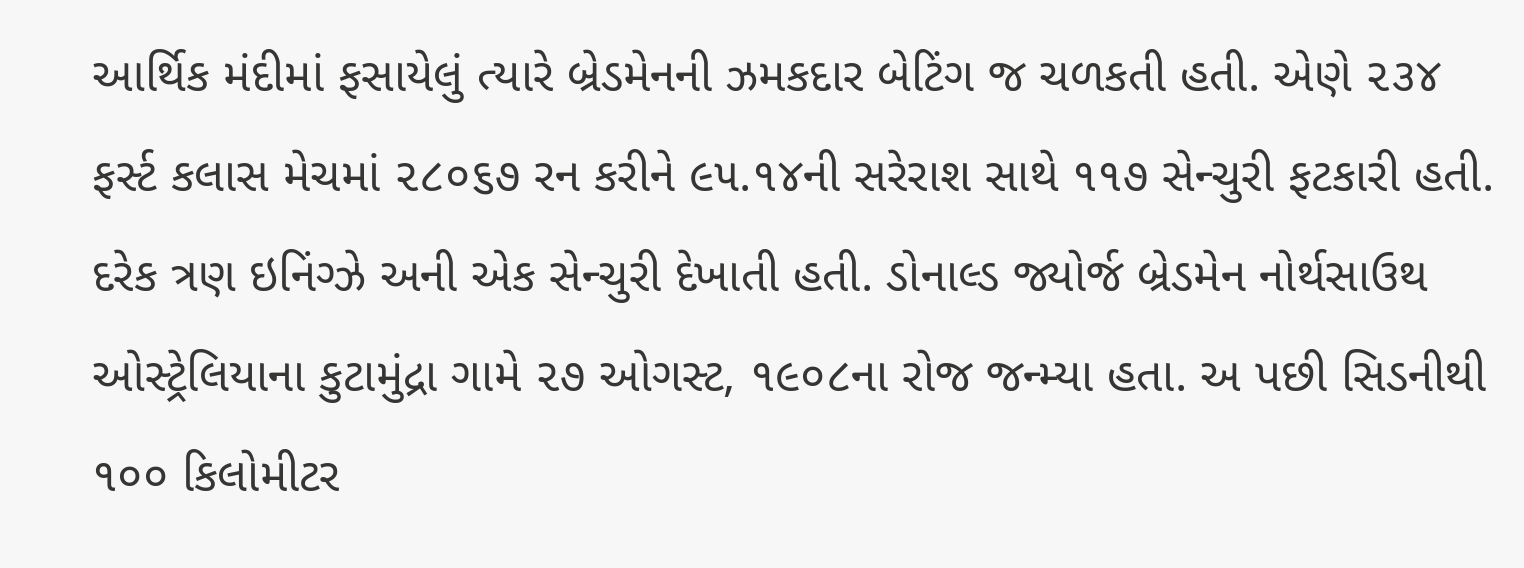આર્થિક મંદીમાં ફસાયેલું ત્યારે બ્રેડમેનની ઝમકદાર બેટિંગ જ ચળકતી હતી. એણે ૨૩૪ ફર્સ્ટ કલાસ મેચમાં ૨૮૦૬૭ રન કરીને ૯૫.૧૪ની સરેરાશ સાથે ૧૧૭ સેન્ચુરી ફટકારી હતી. દરેક ત્રણ ઇનિંગ્ઝે અની એક સેન્ચુરી દેખાતી હતી. ડોનાલ્ડ જ્યોર્જ બ્રેડમેન નોર્થસાઉથ ઓસ્ટ્રેલિયાના કુટામુંદ્રા ગામે ૨૭ ઓગસ્ટ, ૧૯૦૮ના રોજ જન્મ્યા હતા. અ પછી સિડનીથી ૧૦૦ કિલોમીટર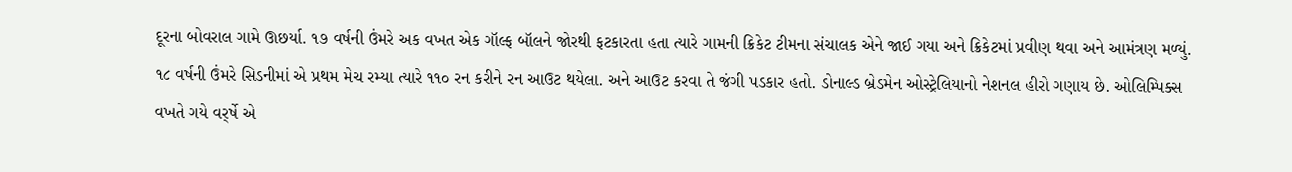દૂરના બોવરાલ ગામે ઊછર્યા. ૧૭ વર્ષની ઉંમરે અક વખત એક ગૉલ્ફ બૉલને જોરથી ફટકારતા હતા ત્યારે ગામની ક્રિકેટ ટીમના સંચાલક એને જાઈ ગયા અને ક્રિકેટમાં પ્રવીણ થવા અને આમંત્રણ મળ્યું. ૧૮ વર્ષની ઉંમરે સિડનીમાં એ પ્રથમ મેચ રમ્યા ત્યારે ૧૧૦ રન કરીને રન આઉટ થયેલા. અને આઉટ કરવા તે જંગી પડકાર હતો. ડોનાલ્ડ બ્રેડમેન ઓસ્ટ્રેલિયાનો નેશનલ હીરો ગણાય છે. ઓલિમ્પિક્સ વખતે ગયે વર્ર્ષે એ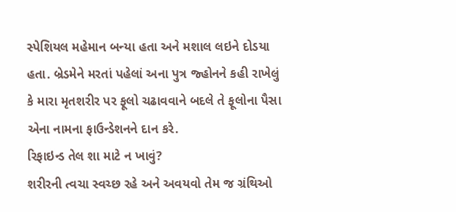સ્પેશિયલ મહેમાન બન્યા હતા અને મશાલ લઇને દોડયા હતા. બ્રેડમેને મરતાં પહેલાં અના પુત્ર જ્હોનને કહી રાખેલું કે મારા મૃતશરીર પર ફૂલો ચઢાવવાને બદલે તે ફૂલોના પૈસા એના નામના ફાઉન્ડેશનને દાન કરે.
રિફાઇન્ડ તેલ શા માટે ન ખાવું?
શરીરની ત્વચા સ્વચ્છ રહે અને અવયવો તેમ જ ગ્રંથિઓ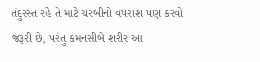તંદુરસ્ત રહે તે માટે ચરબીનો વપરાશ પણ કરવો જરૂરી છે, પરંતુ કમનસીબે શરીર આ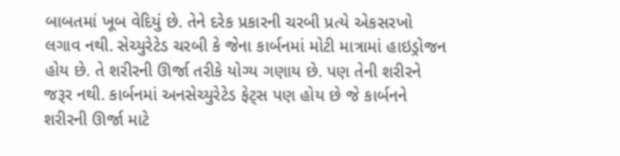બાબતમાં ખૂબ વેદિયું છે. તેને દરેક પ્રકારની ચરબી પ્રત્યે એકસરખો લગાવ નથી. સેચ્યુરેટેડ ચરબી કે જેના કાર્બનમાં મોટી માત્રામાં હાઇડ્રોજન હોય છે. તે શરીરની ઊર્જા તરીકે યોગ્ય ગણાય છે. પણ તેની શરીરને જરૂર નથી. કાર્બનમાં અનસેચ્યુરેટેડ ફેટ્સ પણ હોય છે જે કાર્બનને શરીરની ઊર્જા માટે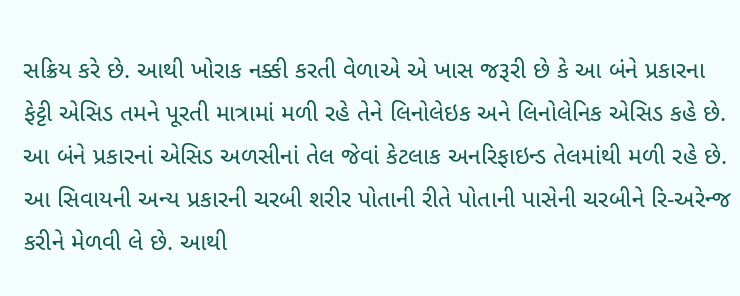સક્રિય કરે છે. આથી ખોરાક નક્કી કરતી વેળાએ એ ખાસ જરૂરી છે કે આ બંને પ્રકારના ફેટ્ટી એસિડ તમને પૂરતી માત્રામાં મળી રહે તેને લિનોલેઇક અને લિનોલેનિક એસિડ કહે છે. આ બંને પ્રકારનાં એસિડ અળસીનાં તેલ જેવાં કેટલાક અનરિફાઇન્ડ તેલમાંથી મળી રહે છે. આ સિવાયની અન્ય પ્રકારની ચરબી શરીર પોતાની રીતે પોતાની પાસેની ચરબીને રિ-અરેન્જ કરીને મેળવી લે છે. આથી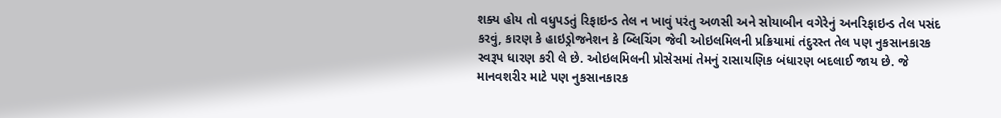શક્ય હોય તો વધુપડતું રિફાઇન્ડ તેલ ન ખાવું પરંતુ અળસી અને સોયાબીન વગેરેનું અનરિફાઇન્ડ તેલ પસંદ કરવું, કારણ કે હાઇડ્રોજનેશન કે બ્લિચિંગ જેવી ઓઇલમિલની પ્રક્રિયામાં તંદુરસ્ત તેલ પણ નુકસાનકારક સ્વરૂપ ધારણ કરી લે છે. ઓઇલમિલની પ્રોસેસમાં તેમનું રાસાયણિક બંધારણ બદલાઈ જાય છે. જે માનવશરીર માટે પણ નુકસાનકારક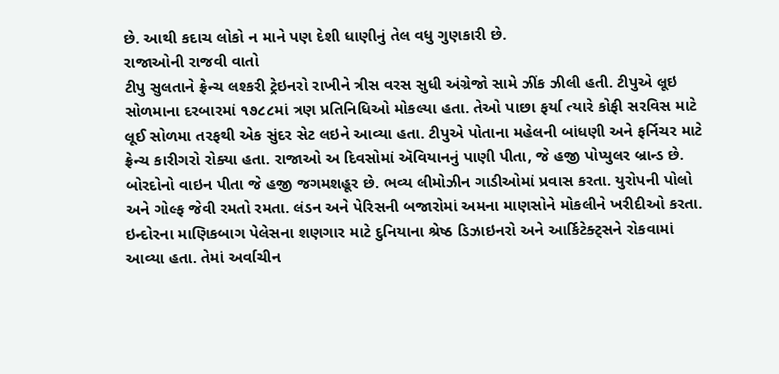છે. આથી કદાચ લોકો ન માને પણ દેશી ધાણીનું તેલ વધુ ગુણકારી છે.
રાજાઓની રાજવી વાતો
ટીપુ સુલતાને ફ્રેન્ચ લશ્કરી ટ્રેઇનરો રાખીને ત્રીસ વરસ સુધી અંગ્રેજો સામે ઝીંક ઝીલી હતી. ટીપુએ લૂઇ સોળમાના દરબારમાં ૧૭૮૮માં ત્રણ પ્રતિનિધિઓ મોકલ્યા હતા. તેઓ પાછા ફર્યા ત્યારે કોફી સરવિસ માટે લૂઈ સોળમા તરફથી એક સુંદર સેટ લઇને આવ્યા હતા. ટીપુએ પોતાના મહેલની બાંધણી અને ફર્નિચર માટે ફ્રેન્ચ કારીગરો રોક્યા હતા. રાજાઓ અ દિવસોમાં ઍવિયાનનું પાણી પીતા, જે હજી પોપ્યુલર બ્રાન્ડ છે. બોરદોનો વાઇન પીતા જે હજી જગમશહૂર છે. ભવ્ય લીમોઝીન ગાડીઓમાં પ્રવાસ કરતા. યુરોપની પોલો અને ગોલ્ફ જેવી રમતો રમતા. લંડન અને પેરિસની બજારોમાં અમના માણસોને મોકલીને ખરીદીઓ કરતા. ઇન્દોરના માણિકબાગ પેલેસના શણગાર માટે દુનિયાના શ્રેષ્ઠ ડિઝાઇનરો અને આર્કિટેક્ટ્સને રોકવામાં આવ્યા હતા. તેમાં અર્વાચીન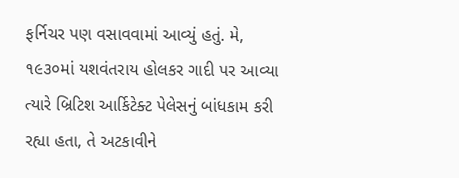ફર્નિચર પણ વસાવવામાં આવ્યું હતું. મે, ૧૯૩૦માં યશવંતરાય હોલકર ગાદી પર આવ્યા ત્યારે બ્રિટિશ આર્કિટેક્ટ પેલેસનું બાંધકામ કરી રહ્યા હતા, તે અટકાવીને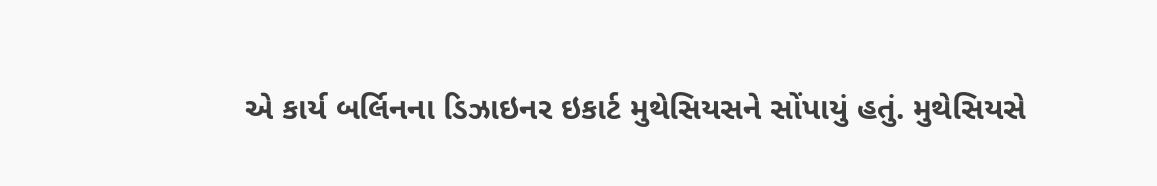એ કાર્ય બર્લિનના ડિઝાઇનર ઇકાર્ટ મુથેસિયસને સોંપાયું હતું. મુથેસિયસે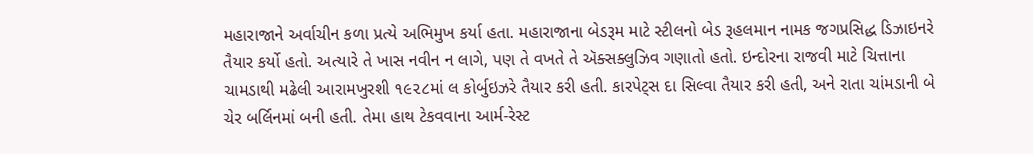મહારાજાને અર્વાચીન કળા પ્રત્યે અભિમુખ કર્યા હતા. મહારાજાના બેડરૂમ માટે સ્ટીલનો બેડ રૂહલમાન નામક જગપ્રસિદ્ધ ડિઝાઇનરે તૈયાર કર્યો હતો. અત્યારે તે ખાસ નવીન ન લાગે, પણ તે વખતે તે ઍક્સક્લુઝિવ ગણાતો હતો. ઇન્દોરના રાજવી માટે ચિત્તાના ચામડાથી મઢેલી આરામખુરશી ૧૯૨૮માં લ કોર્બુઇઝરે તૈયાર કરી હતી. કારપેટ્સ દા સિલ્વા તૈયાર કરી હતી, અને રાતા ચાંમડાની બે ચેર બર્લિનમાં બની હતી. તેમા હાથ ટેકવવાના આર્મ-રેસ્ટ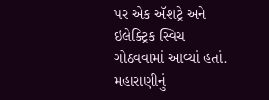પર એક ઍશટ્રે અને
ઇલેક્ટ્રિક સ્વિચ ગોઠવવામાં આવ્યાં હતાં. મહારાણીનું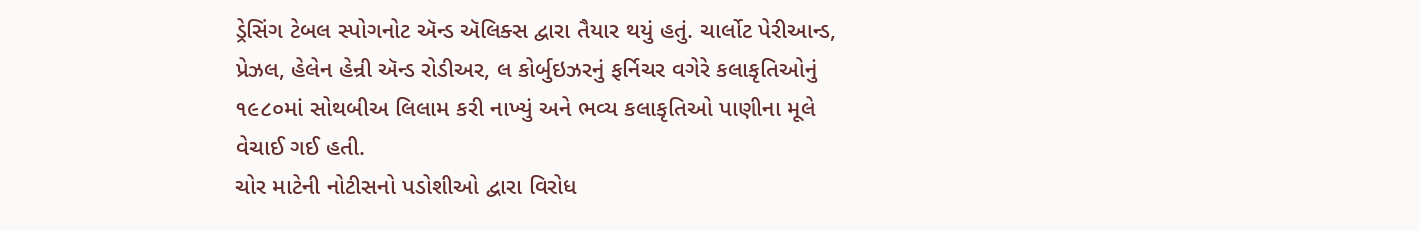ડ્રેસિંગ ટેબલ સ્પોગનોટ ઍન્ડ ઍલિક્સ દ્વારા તૈયાર થયું હતું. ચાર્લોટ પેરીઆન્ડ, પ્રેઝલ, હેલેન હેન્રી ઍન્ડ રોડીઅર, લ કોર્બુઇઝરનું ફર્નિચર વગેરે કલાકૃતિઓનું ૧૯૮૦માં સોથબીઅ લિલામ કરી નાખ્યું અને ભવ્ય કલાકૃતિઓ પાણીના મૂલે વેચાઈ ગઈ હતી.
ચોર માટેની નોટીસનો પડોશીઓ દ્વારા વિરોધ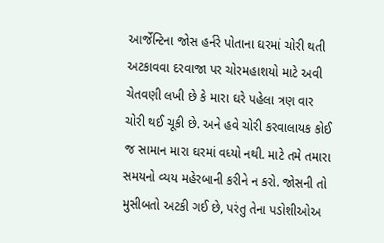આર્જેન્ટિના જોસ હર્નરે પોતાના ઘરમાં ચોરી થતી અટકાવવા દરવાજા પર ચોરમહાશયો માટે અવી ચેતવણી લખી છે કે મારા ઘરે પહેલા ત્રણ વાર ચોરી થઈ ચૂકી છે. અને હવે ચોરી કરવાલાયક કોઈ જ સામાન મારા ઘરમાં વધ્યો નથી. માટે તમે તમારા સમયનો વ્યય મહેરબાની કરીને ન કરો. જોસની તો મુસીબતો અટકી ગઈ છે, પરંતુ તેના પડોશીઓઅ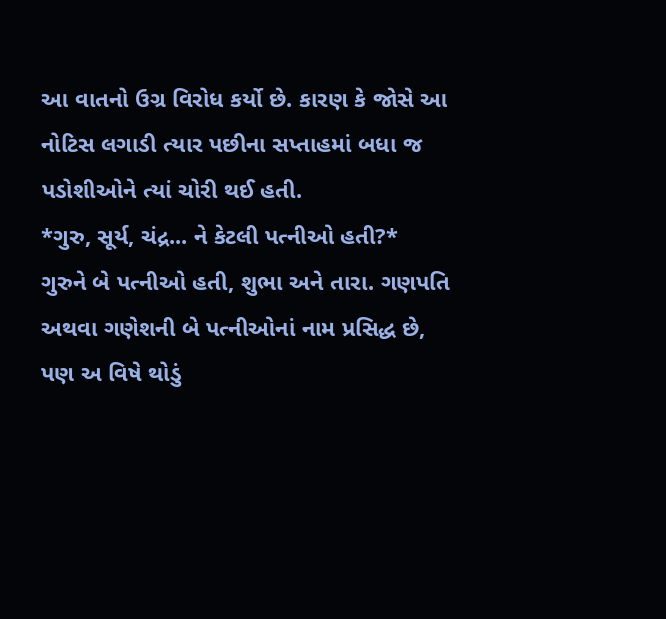આ વાતનો ઉગ્ર વિરોધ કર્યો છે. કારણ કે જોસે આ નોટિસ લગાડી ત્યાર પછીના સપ્તાહમાં બધા જ પડોશીઓને ત્યાં ચોરી થઈ હતી.
*ગુરુ, સૂર્ય, ચંદ્ર... ને કેટલી પત્નીઓ હતી?*
ગુરુને બે પત્નીઓ હતી, શુભા અને તારા. ગણપતિ અથવા ગણેશની બે પત્નીઓનાં નામ પ્રસિદ્ધ છે, પણ અ વિષે થોડું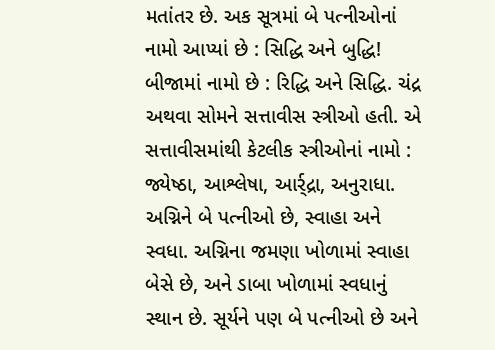મતાંતર છે. અક સૂત્રમાં બે પત્નીઓનાં નામો આપ્યાં છે : સિદ્ધિ અને બુદ્ધિ! બીજામાં નામો છે : રિદ્ધિ અને સિદ્ધિ. ચંદ્ર અથવા સોમને સત્તાવીસ સ્ત્રીઓ હતી. એ સત્તાવીસમાંથી કેટલીક સ્ત્રીઓનાં નામો : જ્યેષ્ઠા, આશ્લેષા, આર્ર્દ્રા, અનુરાધા. અગ્નિને બે પત્નીઓ છે, સ્વાહા અને સ્વધા. અગ્નિના જમણા ખોળામાં સ્વાહા બેસે છે, અને ડાબા ખોળામાં સ્વધાનું સ્થાન છે. સૂર્યને પણ બે પત્નીઓ છે અને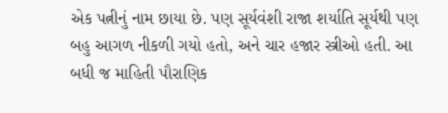એક પત્નીનું નામ છાયા છે. પણ સૂર્યવંશી રાજા શર્યાતિ સૂર્યથી પણ બહુ આગળ નીકળી ગયો હતો, અને ચાર હજાર સ્ત્રીઓ હતી. આ બધી જ માહિતી પૌરાણિક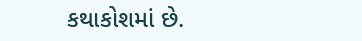કથાકોશમાં છે.